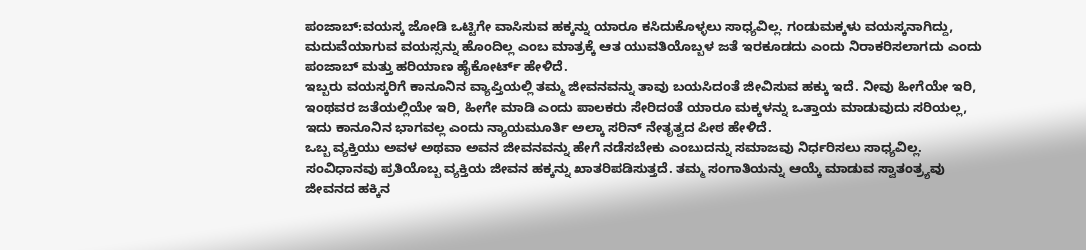ಪಂಜಾಬ್:ವಯಸ್ಕ ಜೋಡಿ ಒಟ್ಟಿಗೇ ವಾಸಿಸುವ ಹಕ್ಕನ್ನು ಯಾರೂ ಕಸಿದುಕೊಳ್ಳಲು ಸಾಧ್ಯವಿಲ್ಲ. ಗಂಡುಮಕ್ಕಳು ವಯಸ್ಕನಾಗಿದ್ದು, ಮದುವೆಯಾಗುವ ವಯಸ್ಸನ್ನು ಹೊಂದಿಲ್ಲ ಎಂಬ ಮಾತ್ರಕ್ಕೆ ಆತ ಯುವತಿಯೊಬ್ಬಳ ಜತೆ ಇರಕೂಡದು ಎಂದು ನಿರಾಕರಿಸಲಾಗದು ಎಂದು ಪಂಜಾಬ್ ಮತ್ತು ಹರಿಯಾಣ ಹೈಕೋರ್ಟ್ ಹೇಳಿದೆ.
ಇಬ್ಬರು ವಯಸ್ಕರಿಗೆ ಕಾನೂನಿನ ವ್ಯಾಪ್ತಿಯಲ್ಲಿ ತಮ್ಮ ಜೀವನವನ್ನು ತಾವು ಬಯಸಿದಂತೆ ಜೀವಿಸುವ ಹಕ್ಕು ಇದೆ. ನೀವು ಹೀಗೆಯೇ ಇರಿ, ಇಂಥವರ ಜತೆಯಲ್ಲಿಯೇ ಇರಿ, ಹೀಗೇ ಮಾಡಿ ಎಂದು ಪಾಲಕರು ಸೇರಿದಂತೆ ಯಾರೂ ಮಕ್ಕಳನ್ನು ಒತ್ತಾಯ ಮಾಡುವುದು ಸರಿಯಲ್ಲ, ಇದು ಕಾನೂನಿನ ಭಾಗವಲ್ಲ ಎಂದು ನ್ಯಾಯಮೂರ್ತಿ ಅಲ್ಕಾ ಸರಿನ್ ನೇತೃತ್ವದ ಪೀಠ ಹೇಳಿದೆ.
ಒಬ್ಬ ವ್ಯಕ್ತಿಯು ಅವಳ ಅಥವಾ ಅವನ ಜೀವನವನ್ನು ಹೇಗೆ ನಡೆಸಬೇಕು ಎಂಬುದನ್ನು ಸಮಾಜವು ನಿರ್ಧರಿಸಲು ಸಾಧ್ಯವಿಲ್ಲ. ಸಂವಿಧಾನವು ಪ್ರತಿಯೊಬ್ಬ ವ್ಯಕ್ತಿಯ ಜೀವನ ಹಕ್ಕನ್ನು ಖಾತರಿಪಡಿಸುತ್ತದೆ. ತಮ್ಮ ಸಂಗಾತಿಯನ್ನು ಆಯ್ಕೆ ಮಾಡುವ ಸ್ವಾತಂತ್ರ್ಯವು ಜೀವನದ ಹಕ್ಕಿನ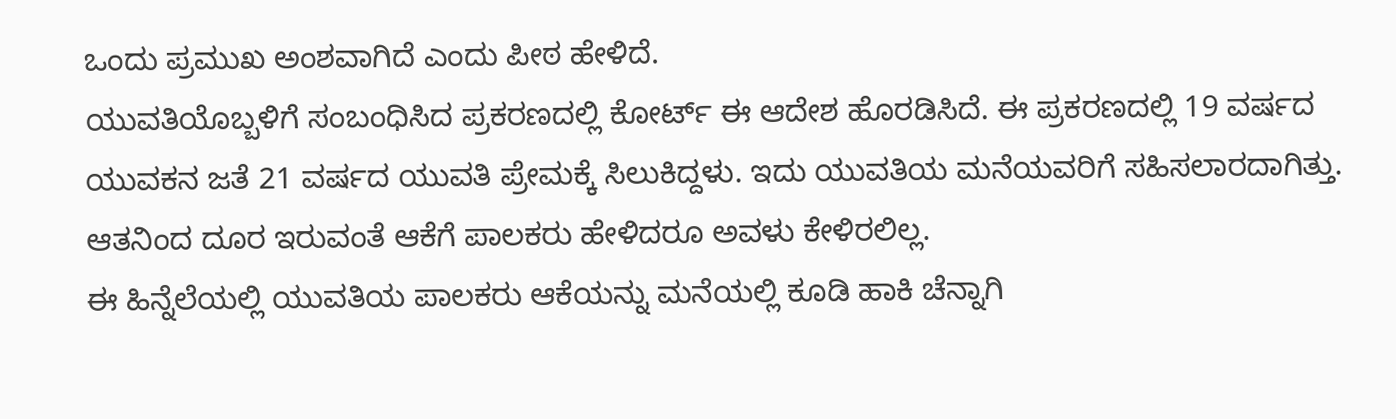ಒಂದು ಪ್ರಮುಖ ಅಂಶವಾಗಿದೆ ಎಂದು ಪೀಠ ಹೇಳಿದೆ.
ಯುವತಿಯೊಬ್ಬಳಿಗೆ ಸಂಬಂಧಿಸಿದ ಪ್ರಕರಣದಲ್ಲಿ ಕೋರ್ಟ್ ಈ ಆದೇಶ ಹೊರಡಿಸಿದೆ. ಈ ಪ್ರಕರಣದಲ್ಲಿ 19 ವರ್ಷದ ಯುವಕನ ಜತೆ 21 ವರ್ಷದ ಯುವತಿ ಪ್ರೇಮಕ್ಕೆ ಸಿಲುಕಿದ್ದಳು. ಇದು ಯುವತಿಯ ಮನೆಯವರಿಗೆ ಸಹಿಸಲಾರದಾಗಿತ್ತು. ಆತನಿಂದ ದೂರ ಇರುವಂತೆ ಆಕೆಗೆ ಪಾಲಕರು ಹೇಳಿದರೂ ಅವಳು ಕೇಳಿರಲಿಲ್ಲ.
ಈ ಹಿನ್ನೆಲೆಯಲ್ಲಿ ಯುವತಿಯ ಪಾಲಕರು ಆಕೆಯನ್ನು ಮನೆಯಲ್ಲಿ ಕೂಡಿ ಹಾಕಿ ಚೆನ್ನಾಗಿ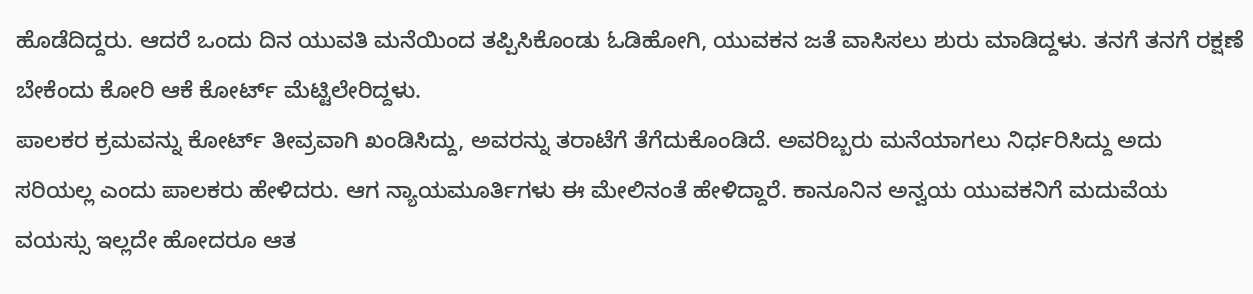ಹೊಡೆದಿದ್ದರು. ಆದರೆ ಒಂದು ದಿನ ಯುವತಿ ಮನೆಯಿಂದ ತಪ್ಪಿಸಿಕೊಂಡು ಓಡಿಹೋಗಿ, ಯುವಕನ ಜತೆ ವಾಸಿಸಲು ಶುರು ಮಾಡಿದ್ದಳು. ತನಗೆ ತನಗೆ ರಕ್ಷಣೆ ಬೇಕೆಂದು ಕೋರಿ ಆಕೆ ಕೋರ್ಟ್ ಮೆಟ್ಟಿಲೇರಿದ್ದಳು.
ಪಾಲಕರ ಕ್ರಮವನ್ನು ಕೋರ್ಟ್ ತೀವ್ರವಾಗಿ ಖಂಡಿಸಿದ್ದು, ಅವರನ್ನು ತರಾಟೆಗೆ ತೆಗೆದುಕೊಂಡಿದೆ. ಅವರಿಬ್ಬರು ಮನೆಯಾಗಲು ನಿರ್ಧರಿಸಿದ್ದು ಅದು ಸರಿಯಲ್ಲ ಎಂದು ಪಾಲಕರು ಹೇಳಿದರು. ಆಗ ನ್ಯಾಯಮೂರ್ತಿಗಳು ಈ ಮೇಲಿನಂತೆ ಹೇಳಿದ್ದಾರೆ. ಕಾನೂನಿನ ಅನ್ವಯ ಯುವಕನಿಗೆ ಮದುವೆಯ ವಯಸ್ಸು ಇಲ್ಲದೇ ಹೋದರೂ ಆತ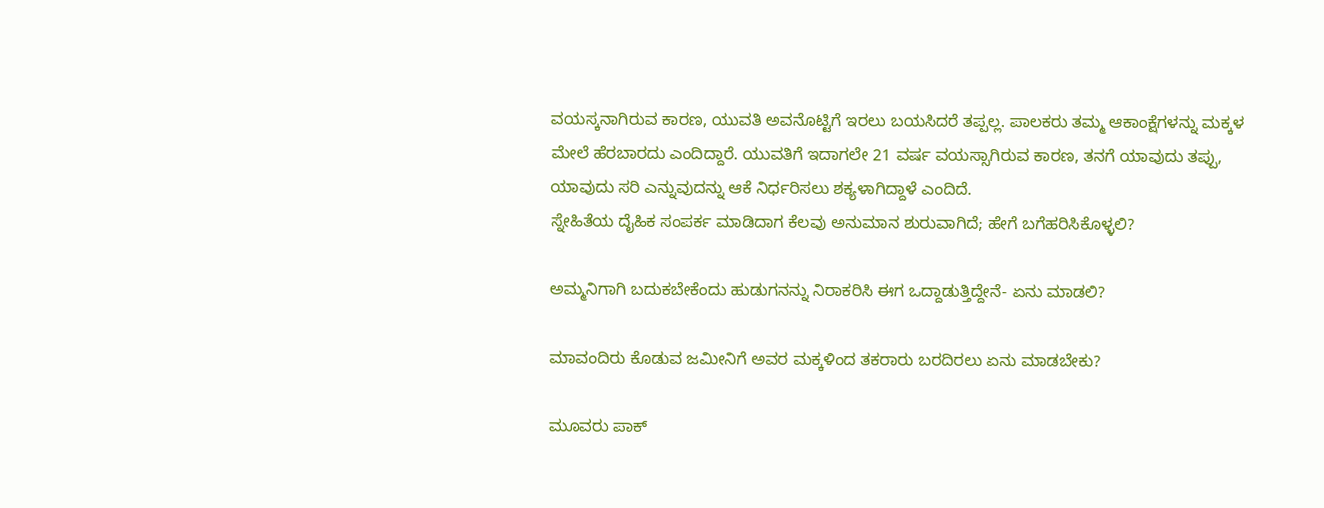ವಯಸ್ಕನಾಗಿರುವ ಕಾರಣ, ಯುವತಿ ಅವನೊಟ್ಟಿಗೆ ಇರಲು ಬಯಸಿದರೆ ತಪ್ಪಲ್ಲ. ಪಾಲಕರು ತಮ್ಮ ಆಕಾಂಕ್ಷೆಗಳನ್ನು ಮಕ್ಕಳ ಮೇಲೆ ಹೆರಬಾರದು ಎಂದಿದ್ದಾರೆ. ಯುವತಿಗೆ ಇದಾಗಲೇ 21 ವರ್ಷ ವಯಸ್ಸಾಗಿರುವ ಕಾರಣ, ತನಗೆ ಯಾವುದು ತಪ್ಪು, ಯಾವುದು ಸರಿ ಎನ್ನುವುದನ್ನು ಆಕೆ ನಿರ್ಧರಿಸಲು ಶಕ್ಯಳಾಗಿದ್ದಾಳೆ ಎಂದಿದೆ.
ಸ್ನೇಹಿತೆಯ ದೈಹಿಕ ಸಂಪರ್ಕ ಮಾಡಿದಾಗ ಕೆಲವು ಅನುಮಾನ ಶುರುವಾಗಿದೆ; ಹೇಗೆ ಬಗೆಹರಿಸಿಕೊಳ್ಳಲಿ?

ಅಮ್ಮನಿಗಾಗಿ ಬದುಕಬೇಕೆಂದು ಹುಡುಗನನ್ನು ನಿರಾಕರಿಸಿ ಈಗ ಒದ್ದಾಡುತ್ತಿದ್ದೇನೆ- ಏನು ಮಾಡಲಿ?

ಮಾವಂದಿರು ಕೊಡುವ ಜಮೀನಿಗೆ ಅವರ ಮಕ್ಕಳಿಂದ ತಕರಾರು ಬರದಿರಲು ಏನು ಮಾಡಬೇಕು?

ಮೂವರು ಪಾಕ್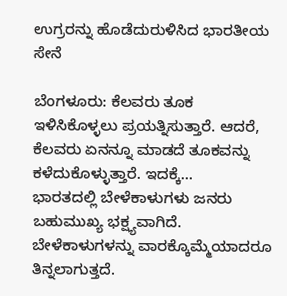ಉಗ್ರರನ್ನು ಹೊಡೆದುರುಳಿಸಿದ ಭಾರತೀಯ ಸೇನೆ

ಬೆಂಗಳೂರು: ಕೆಲವರು ತೂಕ ಇಳಿಸಿಕೊಳ್ಳಲು ಪ್ರಯತ್ನಿಸುತ್ತಾರೆ. ಆದರೆ, ಕೆಲವರು ಏನನ್ನೂ ಮಾಡದೆ ತೂಕವನ್ನು ಕಳೆದುಕೊಳ್ಳುತ್ತಾರೆ. ಇದಕ್ಕೆ…
ಭಾರತದಲ್ಲಿ ಬೇಳೆಕಾಳುಗಳು ಜನರು ಬಹುಮುಖ್ಯ ಭಕ್ಷ್ಯವಾಗಿದೆ. ಬೇಳೆಕಾಳುಗಳನ್ನು ವಾರಕ್ಕೊಮ್ಮೆಯಾದರೂ ತಿನ್ನಲಾಗುತ್ತದೆ.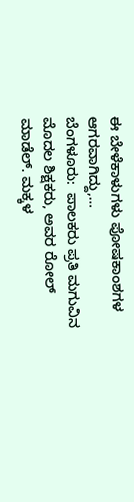ಈ ಬೇಳೆಕಾಳುಗಳು ಪೋಷಕಾಂಶಗಳ ಆಗರವಾಗಿದ್ದು,…
ಬೆಂಗಳೂರು:  ಪಾಲಕರು ಪ್ರತಿ ಮಗುವಿನ ಮೊದಲ ಶಿಕ್ಷಕರು, ಅವರ ರೋಲ್ ಮಾಡೆಲ್. ಮಕ್ಕಳ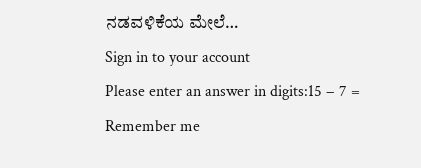ನಡವಳಿಕೆಯ ಮೇಲೆ…
Sign in to your account
Please enter an answer in digits:15 − 7 =
Remember me